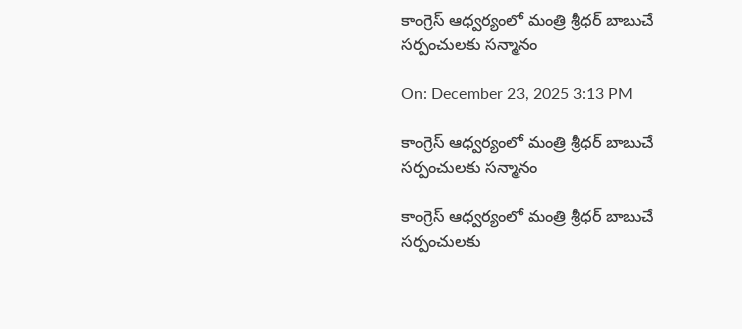కాంగ్రెస్ ఆధ్వర్యంలో మంత్రి శ్రీధర్ బాబుచే సర్పంచులకు సన్మానం

On: December 23, 2025 3:13 PM

కాంగ్రెస్ ఆధ్వర్యంలో మంత్రి శ్రీధర్ బాబుచే సర్పంచులకు సన్మానం

కాంగ్రెస్ ఆధ్వర్యంలో మంత్రి శ్రీధర్ బాబుచే సర్పంచులకు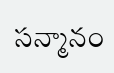సన్మానం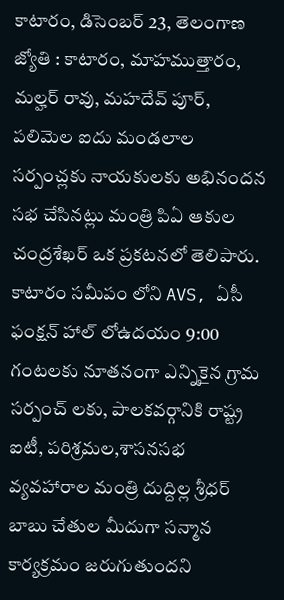కాటారం, డిసెంబర్ 23, తెలంగాణ జ్యోతి : కాటారం, మాహముత్తారం, మల్హర్ రావు, మహదేవ్ పూర్, పలిమెల ఐదు మండలాల సర్పంచ్లకు నాయకులకు అభినందన సభ చేసినట్లు మంత్రి పిఏ ఆకుల చంద్రశేఖర్ ఒక ప్రకటనలో తెలిపారు. కాటారం సమీపం లోని AVS, ఏసీ ఫంక్షన్ హాల్ లోఉదయం 9:00 గంటలకు నూతనంగా ఎన్నికైన గ్రామ సర్పంచ్ లకు, పాలకవర్గానికి రాష్ట్ర ఐటీ, పరిశ్రమల,శాసనసభ వ్యవహారాల మంత్రి దుద్దిల్ల శ్రీధర్ బాబు చేతుల మీదుగా సన్మాన కార్యక్రమం జరుగుతుందని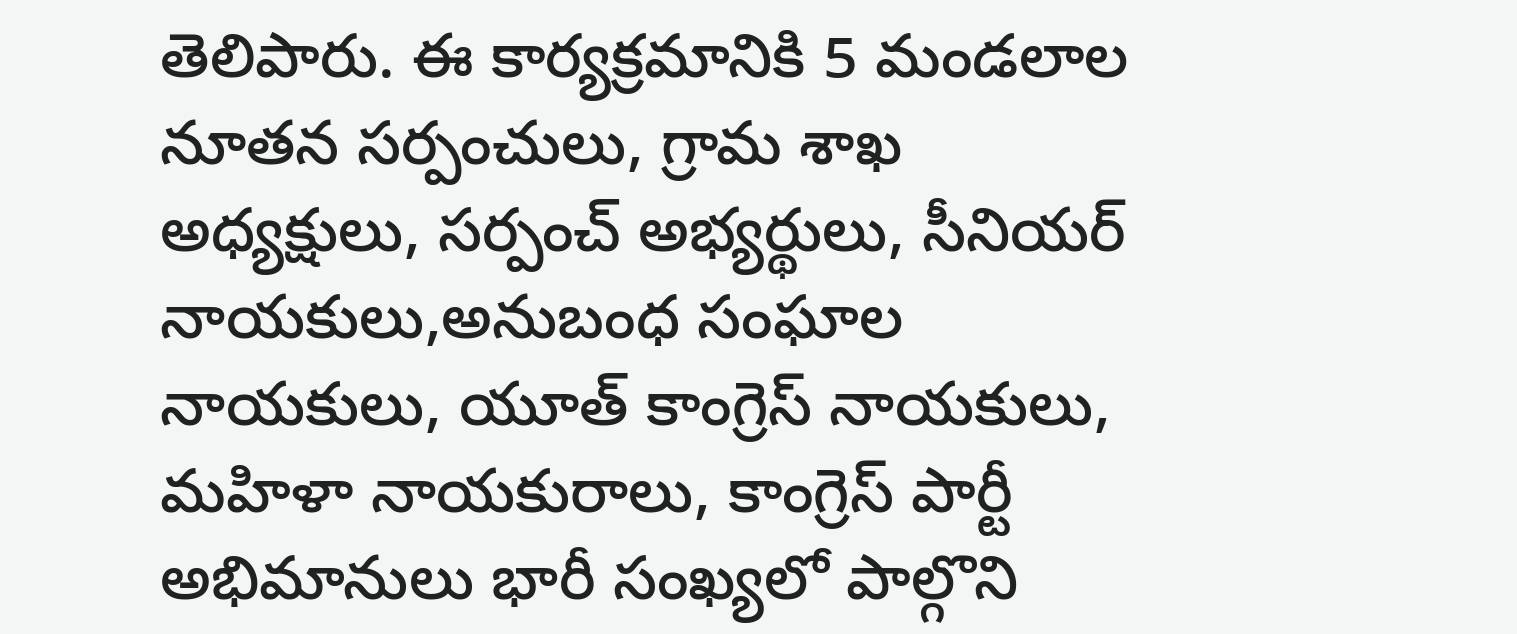తెలిపారు. ఈ కార్యక్రమానికి 5 మండలాల నూతన సర్పంచులు, గ్రామ శాఖ అధ్యక్షులు, సర్పంచ్ అభ్యర్థులు, సీనియర్ నాయకులు,అనుబంధ సంఘాల నాయకులు, యూత్ కాంగ్రెస్ నాయకులు, మహిళా నాయకురాలు, కాంగ్రెస్ పార్టీ అభిమానులు భారీ సంఖ్యలో పాల్గొని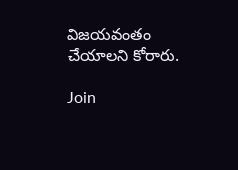విజయవంతం చేయాలని కోరారు.

Join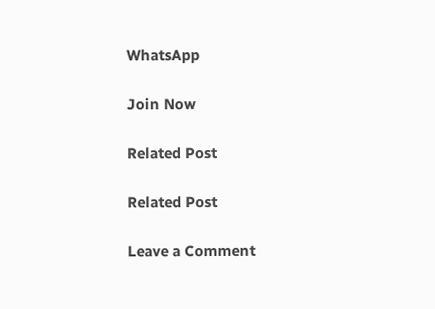WhatsApp

Join Now

Related Post

Related Post

Leave a Comment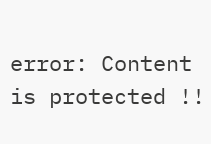error: Content is protected !!